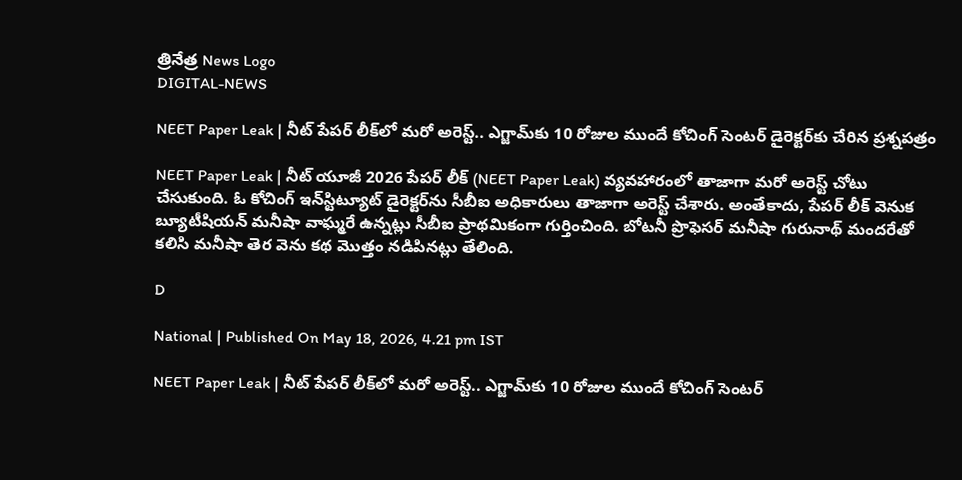త్రినేత్ర News Logo
DIGITAL-NEWS

NEET Paper Leak | నీట్ పేప‌ర్ లీక్‌లో మ‌రో అరెస్ట్‌.. ఎగ్జామ్‌కు 10 రోజుల ముందే కోచింగ్ సెంట‌ర్ డైరెక్ట‌ర్‌కు చేరిన ప్ర‌శ్న‌ప‌త్రం

NEET Paper Leak | నీట్ యూజీ 2026 పేప‌ర్ లీక్ (NEET Paper Leak) వ్య‌వ‌హారంలో తాజాగా మ‌రో అరెస్ట్ చోటు చేసుకుంది. ఓ కోచింగ్ ఇన్‌స్టిట్యూట్ డైరెక్ట‌ర్‌ను సీబీఐ అధికారులు తాజాగా అరెస్ట్ చేశారు. అంతేకాదు, పేప‌ర్ లీక్ వెనుక బ్యూటీషియ‌న్ మనీషా వాఘ్మరే ఉన్న‌ట్లు సీబీఐ ప్రాథమికంగా గుర్తించింది. బోటనీ ప్రొఫెసర్ మనీషా గురునాథ్‌ మందరేతో క‌లిసి మనీషా తెర వెను క‌థ మొత్తం న‌డిపిన‌ట్లు తేలింది.

D

National | Published On May 18, 2026, 4.21 pm IST

NEET Paper Leak | నీట్ పేప‌ర్ లీక్‌లో మ‌రో అరెస్ట్‌.. ఎగ్జామ్‌కు 10 రోజుల ముందే కోచింగ్ సెంట‌ర్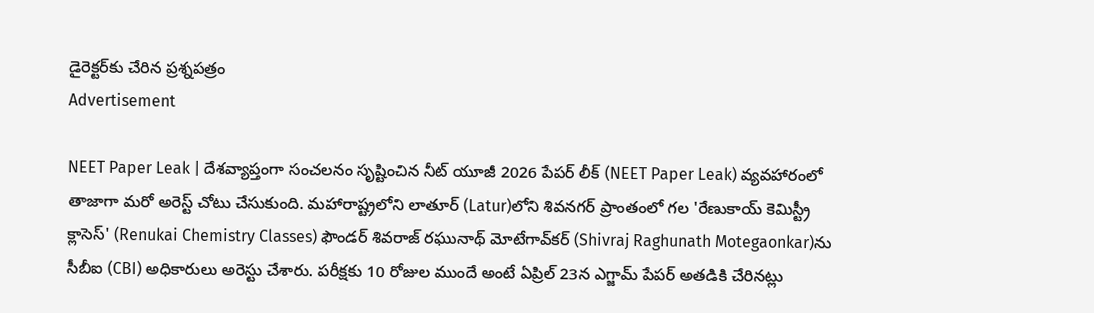డైరెక్ట‌ర్‌కు చేరిన ప్ర‌శ్న‌ప‌త్రం
Advertisement

NEET Paper Leak | దేశవ్యాప్తంగా సంచ‌ల‌నం సృష్టించిన నీట్ యూజీ 2026 పేప‌ర్ లీక్ (NEET Paper Leak) వ్య‌వ‌హారంలో తాజాగా మ‌రో అరెస్ట్ చోటు చేసుకుంది. మహారాష్ట్రలోని లాతూర్‌ (Latur)లోని శివనగర్ ప్రాంతంలో గ‌ల 'రేణుకాయ్ కెమిస్ట్రీ క్లాసెస్' (Renukai Chemistry Classes) ఫౌండర్ శివరాజ్ రఘునాథ్ మోటేగావ్‌కర్‌ (Shivraj Raghunath Motegaonkar)ను సీబీఐ (CBI) అధికారులు అరెస్టు చేశారు. ప‌రీక్ష‌కు 10 రోజుల ముందే అంటే ఏప్రిల్ 23న ఎగ్జామ్ పేప‌ర్ అత‌డికి చేరిన‌ట్లు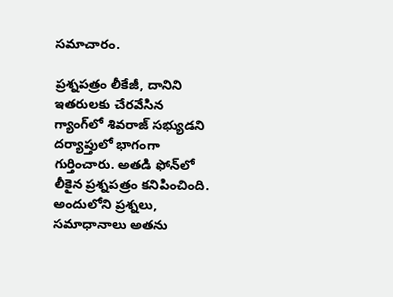స‌మాచారం.

ప్రశ్నపత్రం లీకేజీ, దానిని ఇతరులకు చేరవేసిన గ్యాంగ్‌లో శివరాజ్ సభ్యుడని దర్యాప్తులో భాగంగా గుర్తించారు. అత‌డి ఫోన్‌లో లీకైన ప్ర‌శ్న‌ప‌త్రం క‌నిపించింది. అందులోని ప్ర‌శ్న‌లు, స‌మాధానాలు అత‌ను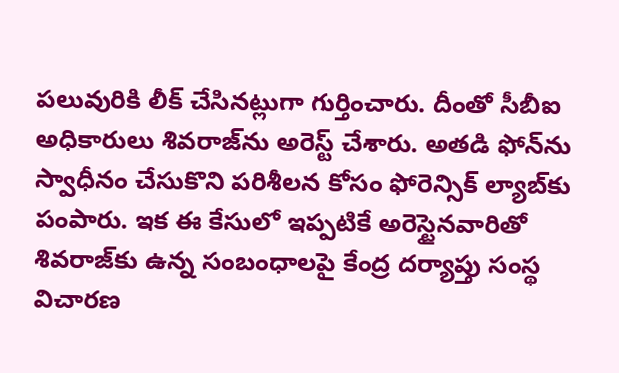ప‌లువురికి లీక్ చేసిన‌ట్లుగా గుర్తించారు. దీంతో సీబీఐ అధికారులు శివరాజ్‌ను అరెస్ట్ చేశారు. అత‌డి ఫోన్‌ను స్వాధీనం చేసుకొని ప‌రిశీల‌న కోసం ఫోరెన్సిక్ ల్యాబ్‌కు పంపారు. ఇక ఈ కేసులో ఇప్ప‌టికే అరెస్టైనవారితో శివరాజ్‌కు ఉన్న సంబంధాల‌పై కేంద్ర ద‌ర్యాప్తు సంస్థ విచార‌ణ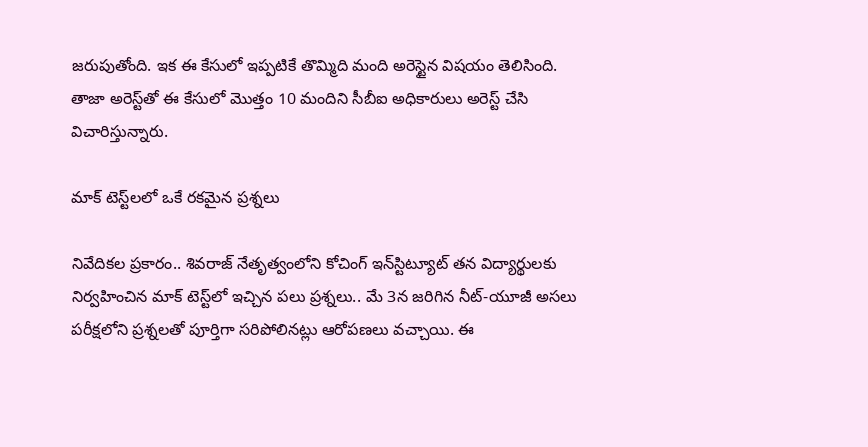జ‌రుపుతోంది. ఇక ఈ కేసులో ఇప్ప‌టికే తొమ్మిది మంది అరెస్టైన విష‌యం తెలిసింది. తాజా అరెస్ట్‌తో ఈ కేసులో మొత్తం 10 మందిని సీబీఐ అధికారులు అరెస్ట్ చేసి విచారిస్తున్నారు.

మాక్ టెస్ట్‌లలో ఒకే రకమైన ప్రశ్నలు

నివేదిక‌ల ప్ర‌కారం.. శివరాజ్ నేతృత్వంలోని కోచింగ్ ఇన్‌స్టిట్యూట్ త‌న విద్యార్థుల‌కు నిర్వ‌హించిన మాక్ టెస్ట్‌లో ఇచ్చిన ప‌లు ప్ర‌శ్న‌లు.. మే 3న జ‌రిగిన నీట్‌-యూజీ అస‌లు ప‌రీక్ష‌లోని ప్ర‌శ్న‌ల‌తో పూర్తిగా స‌రిపోలిన‌ట్లు ఆరోప‌ణ‌లు వ‌చ్చాయి. ఈ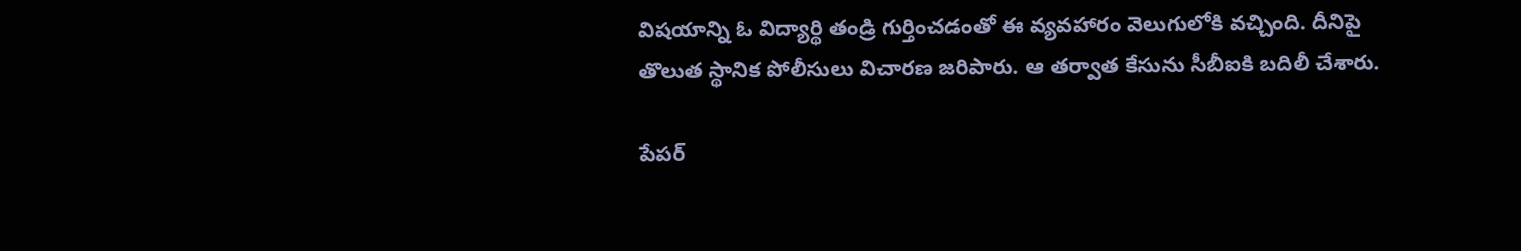విష‌యాన్ని ఓ విద్యార్థి తండ్రి గుర్తించ‌డంతో ఈ వ్య‌వ‌హారం వెలుగులోకి వ‌చ్చింది. దీనిపై తొలుత స్థానిక పోలీసులు విచార‌ణ జ‌రిపారు. ఆ త‌ర్వాత కేసును సీబీఐకి బ‌దిలీ చేశారు.

పేపర్‌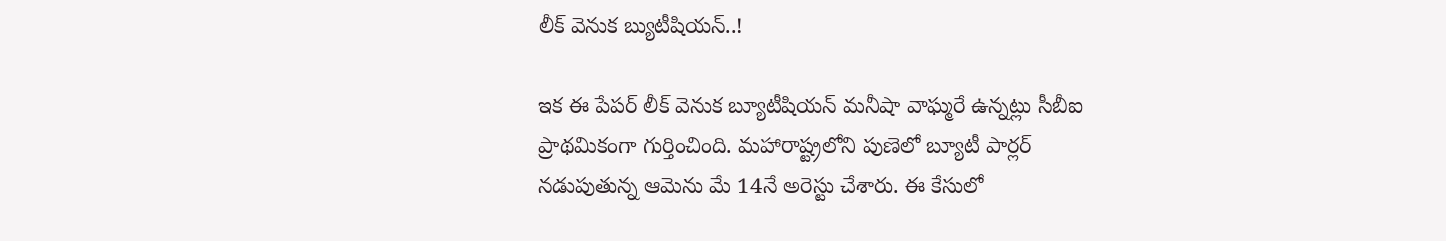లీక్‌ వెనుక బ్యుటీషియన్‌..!

ఇక ఈ పేప‌ర్ లీక్ వెనుక బ్యూటీషియ‌న్ మనీషా వాఘ్మరే ఉన్న‌ట్లు సీబీఐ ప్రాథమికంగా గుర్తించింది. మహారాష్ట్రలోని పుణెలో బ్యూటీ పార్లర్ న‌డుపుతున్న ఆమెను మే 14నే అరెస్టు చేశారు. ఈ కేసులో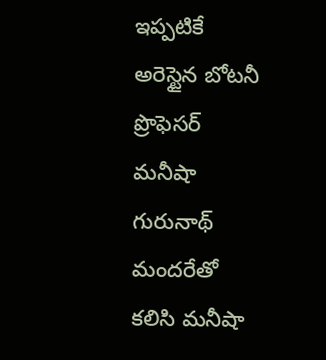ఇప్ప‌టికే అరెస్టైన బోటనీ ప్రొఫెసర్ మనీషా గురునాథ్‌ మందరేతో క‌లిసి మనీషా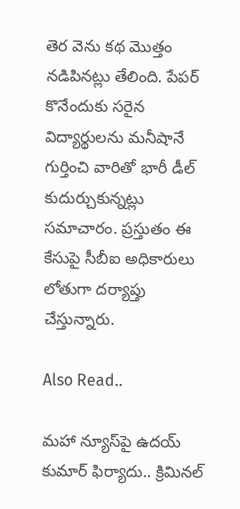తెర వెను క‌థ మొత్తం న‌డిపిన‌ట్లు తేలింది. పేపర్ కొనేందుకు సరైన విద్యార్థులను మ‌నీషానే గుర్తించి వారితో భారీ డీల్ కుదుర్చుకున్న‌ట్లు స‌మాచారం. ప్ర‌స్తుతం ఈ కేసుపై సీబీఐ అధికారులు లోతుగా ద‌ర్యాప్తు చేస్తున్నారు.

Also Read..

మ‌హా న్యూస్‌పై ఉద‌య్ కుమార్ ఫిర్యాదు.. క్రిమిన‌ల్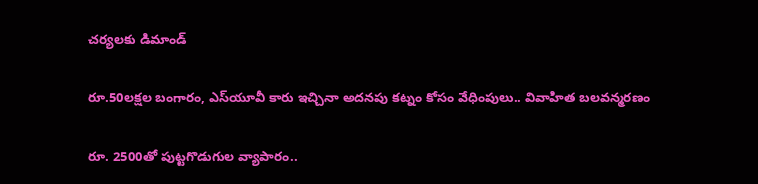చ‌ర్య‌లకు డిమాండ్

రూ.50ల‌క్ష‌ల బంగారం, ఎస్‌యూవీ కారు ఇచ్చినా అద‌న‌పు క‌ట్నం కోసం వేధింపులు.. వివాహిత బ‌ల‌వ‌న్మ‌ర‌ణం

రూ. 2500తో పుట్ట‌గొడుగుల వ్యాపారం..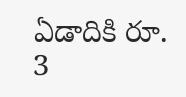ఏడాదికి రూ. 3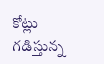కోట్లు గ‌డిస్తున్న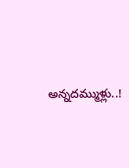అన్న‌ద‌మ్ముళ్లు..!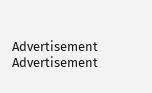Advertisement
Advertisement